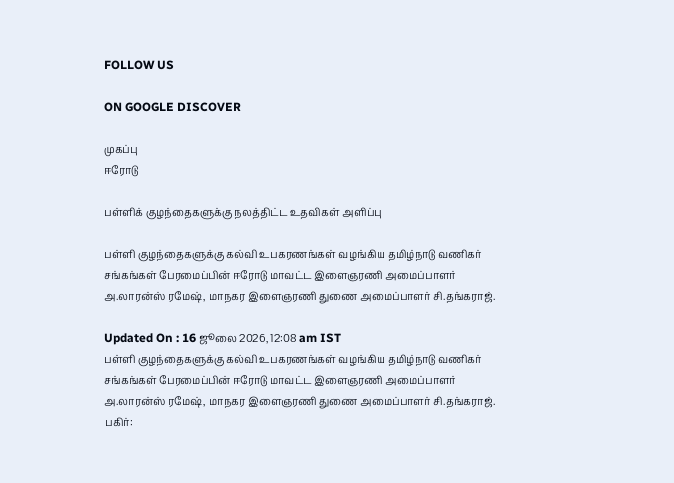FOLLOW US

ON GOOGLE DISCOVER

முகப்பு
ஈரோடு

பள்ளிக் குழந்தைகளுக்கு நலத்திட்ட உதவிகள் அளிப்பு

பள்ளி குழந்தைகளுக்கு கல்வி உபகரணங்கள் வழங்கிய தமிழ்நாடு வணிகர் சங்கங்கள் பேரமைப்பின் ஈரோடு மாவட்ட இளைஞரணி அமைப்பாளர் அ.லாரன்ஸ் ரமேஷ், மாநகர இளைஞரணி துணை அமைப்பாளர் சி.தங்கராஜ்.

Updated On : 16 ஜூலை 2026, 12:08 am IST
பள்ளி குழந்தைகளுக்கு கல்வி உபகரணங்கள் வழங்கிய தமிழ்நாடு வணிகர் சங்கங்கள் பேரமைப்பின் ஈரோடு மாவட்ட இளைஞரணி அமைப்பாளர் அ.லாரன்ஸ் ரமேஷ், மாநகர இளைஞரணி துணை அமைப்பாளர் சி.தங்கராஜ்.
பகிர்: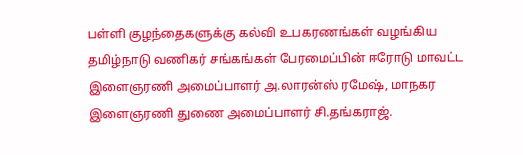பள்ளி குழந்தைகளுக்கு கல்வி உபகரணங்கள் வழங்கிய தமிழ்நாடு வணிகர் சங்கங்கள் பேரமைப்பின் ஈரோடு மாவட்ட இளைஞரணி அமைப்பாளர் அ.லாரன்ஸ் ரமேஷ், மாநகர இளைஞரணி துணை அமைப்பாளர் சி.தங்கராஜ்.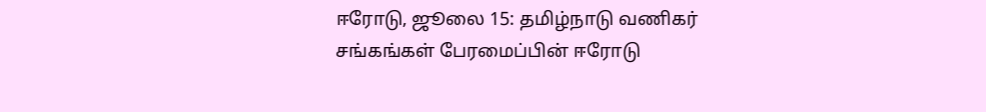ஈரோடு, ஜூலை 15: தமிழ்நாடு வணிகர் சங்கங்கள் பேரமைப்பின் ஈரோடு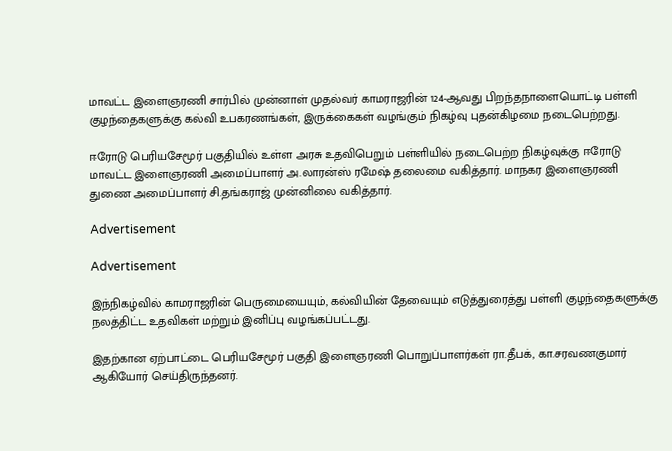மாவட்ட இளைஞரணி சார்பில் முன்னாள் முதல்வர் காமராஜரின் 124-ஆவது பிறந்தநாளையொட்டி பள்ளி குழந்தைகளுக்கு கல்வி உபகரணங்கள், இருக்கைகள் வழங்கும் நிகழ்வு புதன்கிழமை நடைபெற்றது.

ஈரோடு பெரியசேமூர் பகுதியில் உள்ள அரசு உதவிபெறும் பள்ளியில் நடைபெற்ற நிகழ்வுக்கு ஈரோடு மாவட்ட இளைஞரணி அமைப்பாளர் அ.லாரன்ஸ் ரமேஷ் தலைமை வகித்தார். மாநகர இளைஞரணி துணை அமைப்பாளர் சி.தங்கராஜ் முன்னிலை வகித்தார்.

Advertisement

Advertisement

இந்நிகழ்வில் காமராஜரின் பெருமையையும், கல்வியின் தேவையும் எடுத்துரைத்து பள்ளி குழந்தைகளுக்கு நலத்திட்ட உதவிகள் மற்றும் இனிப்பு வழங்கப்பட்டது.

இதற்கான ஏற்பாட்டை பெரியசேமூர் பகுதி இளைஞரணி பொறுப்பாளர்கள் ரா.தீபக், கா.சரவணகுமார் ஆகியோர் செய்திருந்தனர்.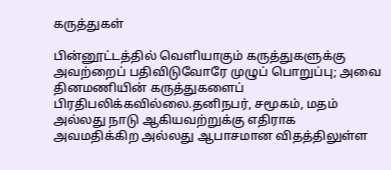கருத்துகள்

பின்னூட்டத்தில் வெளியாகும் கருத்துகளுக்கு அவற்றைப் பதிவிடுவோரே முழுப் பொறுப்பு; அவை தினமணியின் கருத்துகளைப் பிரதிபலிக்கவில்லை.தனிநபர், சமூகம், மதம் அல்லது நாடு ஆகியவற்றுக்கு எதிராக அவமதிக்கிற அல்லது ஆபாசமான விதத்திலுள்ள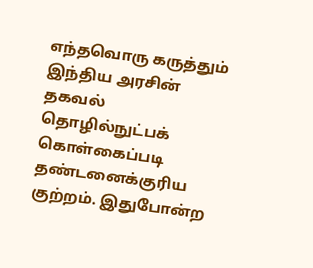எந்தவொரு கருத்தும் இந்திய அரசின் தகவல் தொழில்நுட்பக் கொள்கைப்படி தண்டனைக்குரிய குற்றம். இதுபோன்ற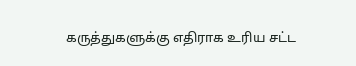கருத்துகளுக்கு எதிராக உரிய சட்ட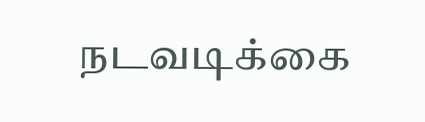நடவடிக்கை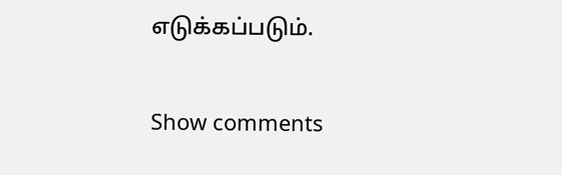எடுக்கப்படும்.

Show comments